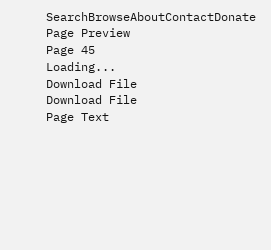SearchBrowseAboutContactDonate
Page Preview
Page 45
Loading...
Download File
Download File
Page Text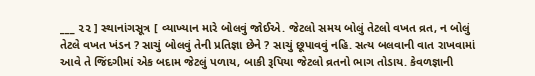___ ૨૨ ] સ્થાનાંગસૂત્ર [ વ્યાખ્યાન મારે બોલવું જોઈએ. જેટલો સમય બોલું તેટલો વખત વ્રત, ન બોલું તેટલે વખત ખંડન ? સાચું બોલવું તેની પ્રતિજ્ઞા છેને ? સાચું છૂપાવવું નહિ. સત્ય બલવાની વાત રાખવામાં આવે તે જિંદગીમાં એક બદામ જેટલું પળાય, બાકી રૂપિયા જેટલો વ્રતનો ભાગ તોડાય. કેવળજ્ઞાની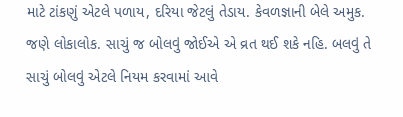માટે ટાંકણું એટલે પળાય, દરિયા જેટલું તેડાય. કેવળજ્ઞાની બેલે અમુક. જણે લોકાલોક. સાચું જ બોલવું જોઈએ એ વ્રત થઈ શકે નહિ. બલવું તે સાચું બોલવું એટલે નિયમ કરવામાં આવે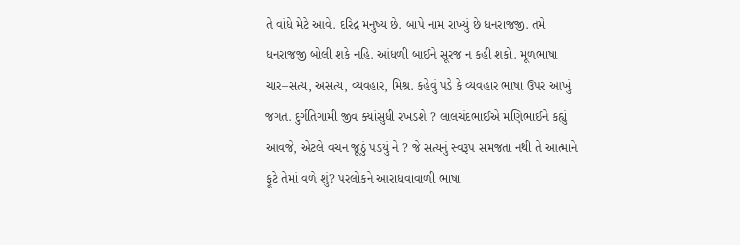તે વાંધે મેટે આવે. દરિદ્ર મનુષ્ય છે. બાપે નામ રાખ્યું છે ધનરાજજી. તમે ધનરાજજી બોલી શકે નહિ. આંધળી બાઈને સૂરજ ન કહી શકો. મૂળભાષા ચાર–સત્ય, અસત્ય, વ્યવહાર, મિશ્ર. કહેવું પડે કે વ્યવહાર ભાષા ઉપર આખું જગત. દુર્ગતિગામી જીવ ક્યાંસુધી રખડશે ? લાલચંદભાઈએ મણિભાઈને કહ્યું આવજે, એટલે વચન જૂઠું પડયું ને ? જે સત્યનું સ્વરૂપ સમજતા નથી તે આત્માને ફૂટે તેમાં વળે શું? પરલોકને આરાધવાવાળી ભાષા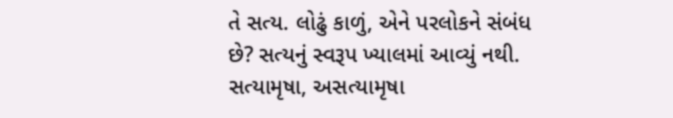તે સત્ય. લોઢું કાળું, એને પરલોકને સંબંધ છે? સત્યનું સ્વરૂપ ખ્યાલમાં આવ્યું નથી. સત્યામૃષા, અસત્યામૃષા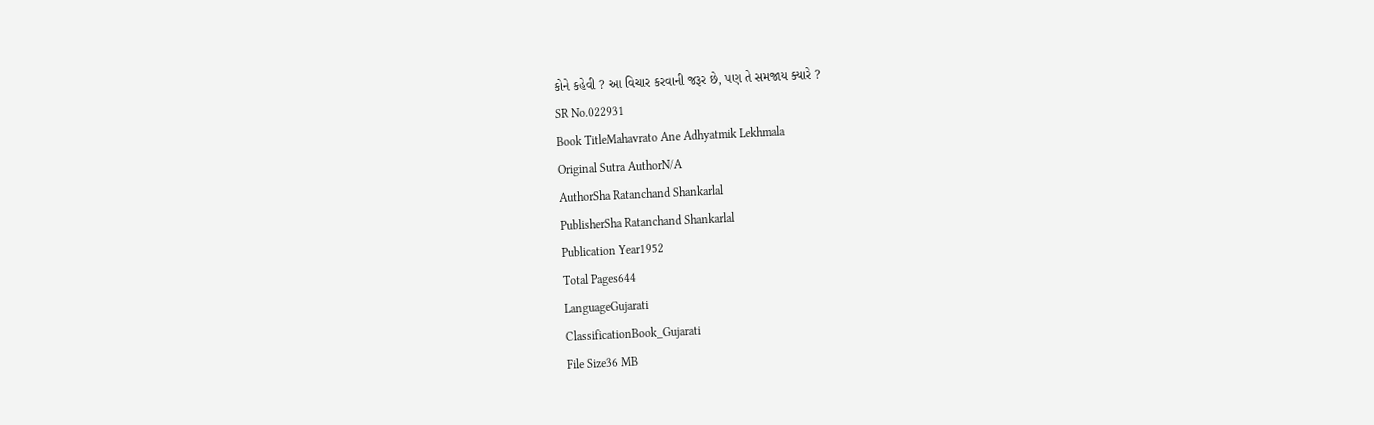કોને કહેવી ? આ વિચાર કરવાની જરૂર છે, પણ તે સમજાય ક્યારે ?
SR No.022931
Book TitleMahavrato Ane Adhyatmik Lekhmala
Original Sutra AuthorN/A
AuthorSha Ratanchand Shankarlal
PublisherSha Ratanchand Shankarlal
Publication Year1952
Total Pages644
LanguageGujarati
ClassificationBook_Gujarati
File Size36 MB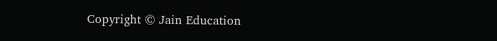Copyright © Jain Education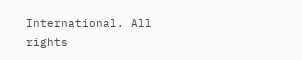International. All rights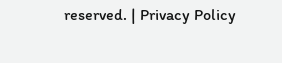reserved. | Privacy Policy